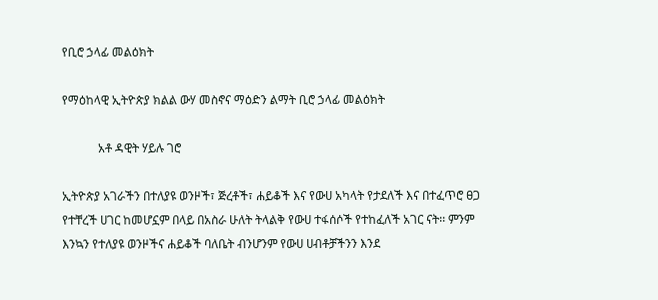የቢሮ ኃላፊ መልዕክት

የማዕከላዊ ኢትዮጵያ ክልል ውሃ መስኖና ማዕድን ልማት ቢሮ ኃላፊ መልዕክት

            አቶ ዳዊት ሃይሉ ገሮ

ኢትዮጵያ አገራችን በተለያዩ ወንዞች፣ ጅረቶች፣ ሐይቆች እና የውሀ አካላት የታደለች እና በተፈጥሮ ፀጋ የተቸረች ሀገር ከመሆኗም በላይ በአስራ ሁለት ትላልቅ የውሀ ተፋሰሶች የተከፈለች አገር ናት፡፡ ምንም እንኳን የተለያዩ ወንዞችና ሐይቆች ባለቤት ብንሆንም የውሀ ሀብቶቻችንን እንደ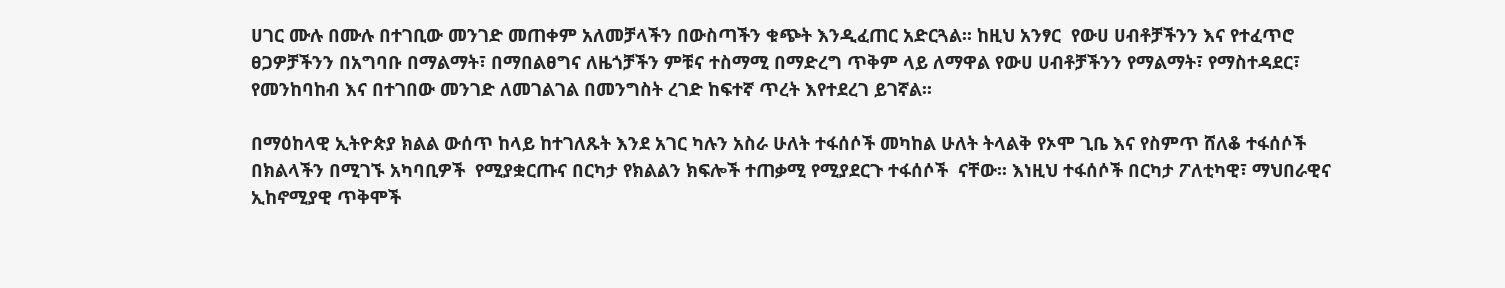ሀገር ሙሉ በሙሉ በተገቢው መንገድ መጠቀም አለመቻላችን በውስጣችን ቁጭት እንዲፈጠር አድርጓል፡፡ ከዚህ አንፃር  የውሀ ሀብቶቻችንን እና የተፈጥሮ ፀጋዎቻችንን በአግባቡ በማልማት፣ በማበልፀግና ለዜጎቻችን ምቹና ተስማሚ በማድረግ ጥቅም ላይ ለማዋል የውሀ ሀብቶቻችንን የማልማት፣ የማስተዳደር፣ የመንከባከብ እና በተገበው መንገድ ለመገልገል በመንግስት ረገድ ከፍተኛ ጥረት እየተደረገ ይገኛል፡፡

በማዕከላዊ ኢትዮጵያ ክልል ውሰጥ ከላይ ከተገለጹት እንደ አገር ካሉን አስራ ሁለት ተፋሰሶች መካከል ሁለት ትላልቅ የኦሞ ጊቤ እና የስምጥ ሸለቆ ተፋሰሶች በክልላችን በሚገኙ አካባቢዎች  የሚያቋርጡና በርካታ የክልልን ክፍሎች ተጠቃሚ የሚያደርጉ ተፋሰሶች  ናቸው፡፡ እነዚህ ተፋሰሶች በርካታ ፖለቲካዊ፣ ማህበራዊና ኢከኖሚያዊ ጥቅሞች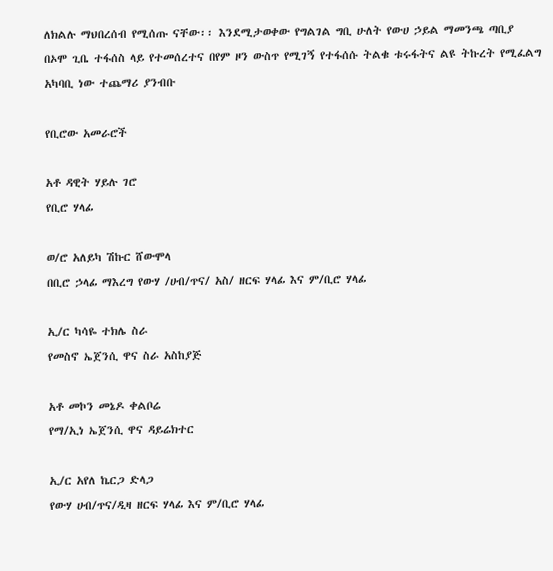ለክልሉ ማህበረሰብ የሚሰጡ ናቸው፡፡ እንደሚታወቀው የግልገል ግቢ ሁለት የውሀ ኃይል ማመንጫ ጣቢያ በኦሞ ጊቤ ተፋሰስ ላይ የተመሰረተና በየም ዞን ውስጥ የሚገኝ የተፋሰሱ ትልቁ ቱሩፋትና ልዩ ትኩረት የሚፈልግ አካባቢ ነው ተጨማሪ ያንብቡ

የቢሮው አመራሮች

አቶ ዳዊት ሃይሉ ገሮ
የቢሮ ሃላፊ

ወ/ሮ አለይካ ሽኩር ሸውሞላ
በቢሮ ኃላፊ ማእረግ የውሃ /ሀብ/ጥና/ አስ/ ዘርፍ ሃላፊ እና ም/ቢሮ ሃላፊ

ኢ/ር ካሳዬ ተክሌ ስራ
የመስኖ ኤጀንሲ ዋና ስራ አስከያጅ

አቶ መኮን መኔዶ ቀልቦሬ
የማ/ኢነ ኤጀንሲ ዋና ዳይሬክተር

ኢ/ር አየለ ኬርጋ ድላጋ
የውሃ ሀብ/ጥና/ዲዛ ዘርፍ ሃላፊ እና ም/ቢሮ ሃላፊ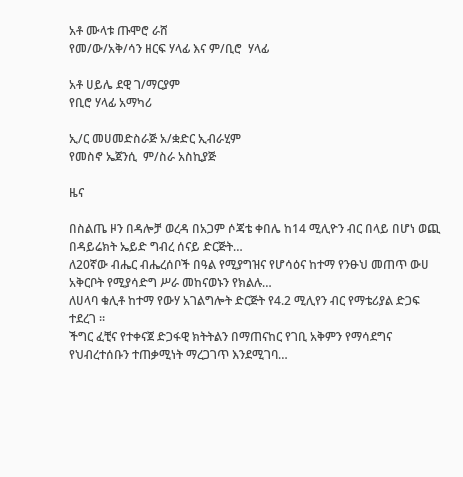አቶ ሙላቱ ጡሞሮ ራሸ
የመ/ው/አቅ/ሳን ዘርፍ ሃላፊ እና ም/ቢሮ  ሃላፊ

አቶ ሀይሌ ደዊ ገ/ማርያም
የቢሮ ሃላፊ አማካሪ

ኢ/ር መሀመድስራጅ አ/ቋድር ኢብራሂም
የመስኖ ኤጀንሲ  ም/ስራ አስኪያጅ

ዜና

በስልጤ ዞን በዳሎቻ ወረዳ በአጋም ሶጃቴ ቀበሌ ከ14 ሚሊዮን ብር በላይ በሆነ ወጪ በዳይሬክት ኤይድ ግብረ ሰናይ ድርጅት…
ለ20ኛው ብሔር ብሔረሰቦች በዓል የሚያግዝና የሆሳዕና ከተማ የንፁህ መጠጥ ውሀ አቅርቦት የሚያሳድግ ሥራ መከናወኑን የክልሉ…
ለሀላባ ቁሊቶ ከተማ የውሃ አገልግሎት ድርጅት የ4.2 ሚሊየን ብር የማቴሪያል ድጋፍ ተደረገ ።
ችግር ፈቺና የተቀናጀ ድጋፋዊ ክትትልን በማጠናከር የገቢ አቅምን የማሳደግና የህብረተሰቡን ተጠቃሚነት ማረጋገጥ እንደሚገባ…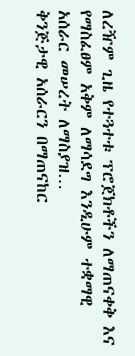ለረዥም ጊዜ የተጓተቱ ፕሮጀክቶችን ለማጠናቀቅ እና የማስፈፀም አቅም ለማሳደግ እንዲሁም ተቋማዊ አሰራር መሠረት ለማስያዝ…
ቅንጅታዊ አሰራርን በማጠናከር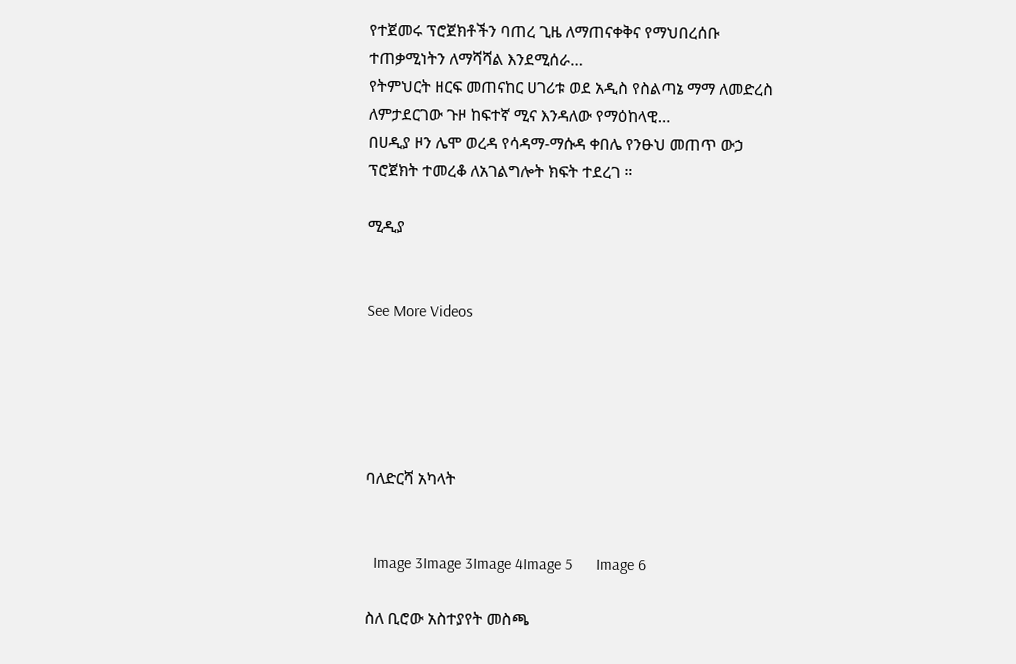የተጀመሩ ፕሮጀክቶችን ባጠረ ጊዜ ለማጠናቀቅና የማህበረሰቡ ተጠቃሚነትን ለማሻሻል እንደሚሰራ…
የትምህርት ዘርፍ መጠናከር ሀገሪቱ ወደ አዲስ የስልጣኔ ማማ ለመድረስ ለምታደርገው ጉዞ ከፍተኛ ሚና እንዳለው የማዕከላዊ…
በሀዲያ ዞን ሌሞ ወረዳ የሳዳማ-ማሱዳ ቀበሌ የንፁህ መጠጥ ውኃ ፕሮጀክት ተመረቆ ለአገልግሎት ክፍት ተደረገ ።

ሚዲያ


See More Videos





ባለድርሻ አካላት


  Image 3Image 3Image 4Image 5      Image 6

ስለ ቢሮው አስተያየት መስጫ